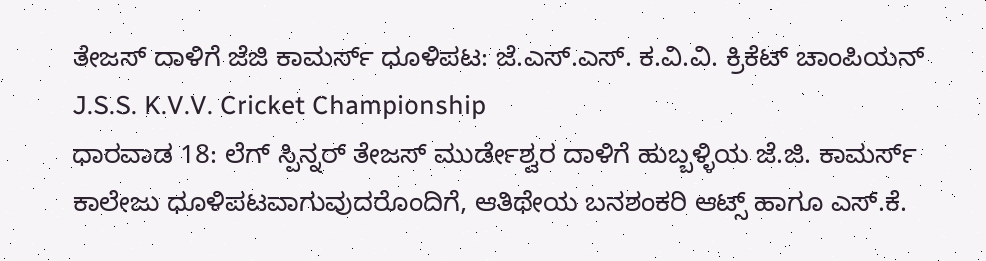ತೇಜಸ್ ದಾಳಿಗೆ ಜೆಜಿ ಕಾಮರ್ಸ್ ಧೂಳಿಪಟ: ಜೆ.ಎಸ್.ಎಸ್. ಕ.ವಿ.ವಿ. ಕ್ರಿಕೆಟ್ ಚಾಂಪಿಯನ್
J.S.S. K.V.V. Cricket Championship
ಧಾರವಾಡ 18: ಲೆಗ್ ಸ್ಪಿನ್ನರ್ ತೇಜಸ್ ಮುರ್ಡೇಶ್ವರ ದಾಳಿಗೆ ಹುಬ್ಬಳ್ಳಿಯ ಜೆ.ಜಿ. ಕಾಮರ್ಸ್ ಕಾಲೇಜು ಧೂಳಿಪಟವಾಗುವುದರೊಂದಿಗೆ, ಆತಿಥೇಯ ಬನಶಂಕರಿ ಆಟ್ಸ್ ಹಾಗೂ ಎಸ್.ಕೆ.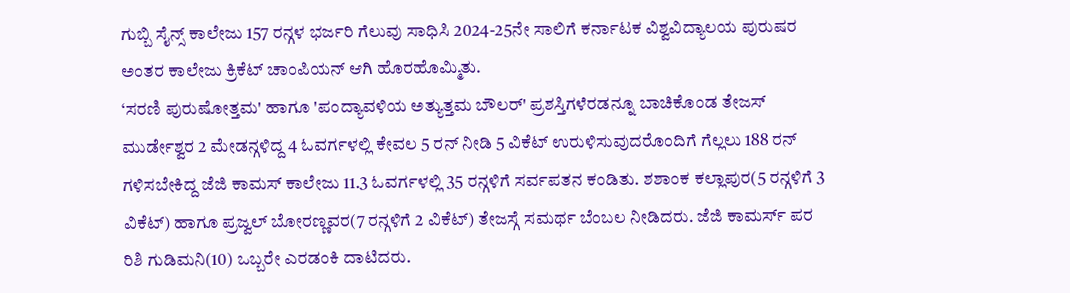ಗುಬ್ಬಿ ಸೈನ್ಸ್ ಕಾಲೇಜು 157 ರನ್ಗಳ ಭರ್ಜರಿ ಗೆಲುವು ಸಾಧಿಸಿ 2024-25ನೇ ಸಾಲಿಗೆ ಕರ್ನಾಟಕ ವಿಶ್ವವಿದ್ಯಾಲಯ ಪುರುಷರ ಅಂತರ ಕಾಲೇಜು ಕ್ರಿಕೆಟ್ ಚಾಂಪಿಯನ್ ಆಗಿ ಹೊರಹೊಮ್ಮಿತು.
‘ಸರಣಿ ಪುರುಷೋತ್ತಮ' ಹಾಗೂ 'ಪಂದ್ಯಾವಳಿಯ ಅತ್ಯುತ್ತಮ ಬೌಲರ್' ಪ್ರಶಸ್ತಿಗಳೆರಡನ್ನೂ ಬಾಚಿಕೊಂಡ ತೇಜಸ್ ಮುರ್ಡೇಶ್ವರ 2 ಮೇಡನ್ಗಳಿದ್ದ 4 ಓವರ್ಗಳಲ್ಲಿ ಕೇವಲ 5 ರನ್ ನೀಡಿ 5 ವಿಕೆಟ್ ಉರುಳಿಸುವುದರೊಂದಿಗೆ ಗೆಲ್ಲಲು 188 ರನ್ ಗಳಿಸಬೇಕಿದ್ದ ಜೆಜಿ ಕಾಮಸ್ ಕಾಲೇಜು 11.3 ಓವರ್ಗಳಲ್ಲಿ 35 ರನ್ಗಳಿಗೆ ಸರ್ವಪತನ ಕಂಡಿತು. ಶಶಾಂಕ ಕಲ್ಲಾಪುರ(5 ರನ್ಗಳಿಗೆ 3 ವಿಕೆಟ್) ಹಾಗೂ ಪ್ರಜ್ವಲ್ ಬೋರಣ್ಣವರ(7 ರನ್ಗಳಿಗೆ 2 ವಿಕೆಟ್) ತೇಜಸ್ಗೆ ಸಮರ್ಥ ಬೆಂಬಲ ನೀಡಿದರು. ಜೆಜಿ ಕಾಮರ್ಸ್ ಪರ ರಿಶಿ ಗುಡಿಮನಿ(10) ಒಬ್ಬರೇ ಎರಡಂಕಿ ದಾಟಿದರು.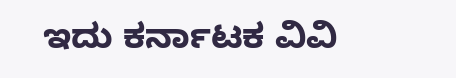ಇದು ಕರ್ನಾಟಕ ವಿವಿ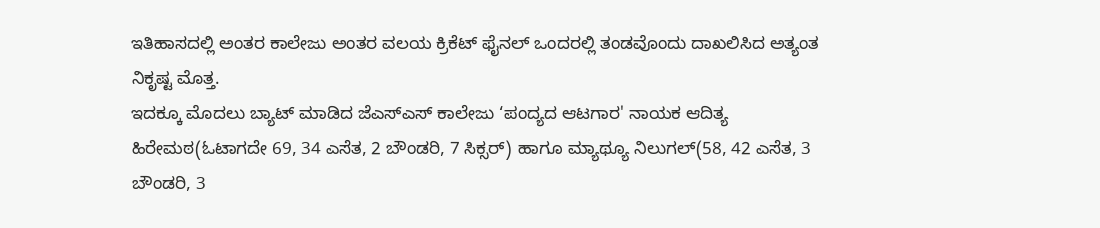ಇತಿಹಾಸದಲ್ಲಿ ಅಂತರ ಕಾಲೇಜು ಅಂತರ ವಲಯ ಕ್ರಿಕೆಟ್ ಫೈನಲ್ ಒಂದರಲ್ಲಿ ತಂಡವೊಂದು ದಾಖಲಿಸಿದ ಅತ್ಯಂತ ನಿಕೃಷ್ಟ ಮೊತ್ತ.
ಇದಕ್ಕೂ ಮೊದಲು ಬ್ಯಾಟ್ ಮಾಡಿದ ಜೆಎಸ್ಎಸ್ ಕಾಲೇಜು ‘ಪಂದ್ಯದ ಆಟಗಾರ' ನಾಯಕ ಆದಿತ್ಯ ಹಿರೇಮಠ(ಓಟಾಗದೇ 69, 34 ಎಸೆತ, 2 ಬೌಂಡರಿ, 7 ಸಿಕ್ಸರ್) ಹಾಗೂ ಮ್ಯಾಥ್ಯೂ ನಿಲುಗಲ್(58, 42 ಎಸೆತ, 3 ಬೌಂಡರಿ, 3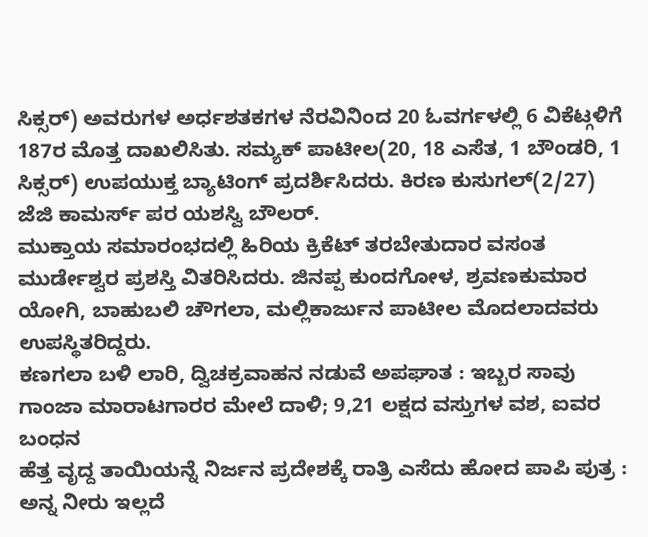ಸಿಕ್ಸರ್) ಅವರುಗಳ ಅರ್ಧಶತಕಗಳ ನೆರವಿನಿಂದ 20 ಓವರ್ಗಳಲ್ಲಿ 6 ವಿಕೆಟ್ಗಳಿಗೆ 187ರ ಮೊತ್ತ ದಾಖಲಿಸಿತು. ಸಮ್ಯಕ್ ಪಾಟೀಲ(20, 18 ಎಸೆತ, 1 ಬೌಂಡರಿ, 1 ಸಿಕ್ಸರ್) ಉಪಯುಕ್ತ ಬ್ಯಾಟಿಂಗ್ ಪ್ರದರ್ಶಿಸಿದರು. ಕಿರಣ ಕುಸುಗಲ್(2/27) ಜೆಜಿ ಕಾಮರ್ಸ್ ಪರ ಯಶಸ್ವಿ ಬೌಲರ್.
ಮುಕ್ತಾಯ ಸಮಾರಂಭದಲ್ಲಿ ಹಿರಿಯ ಕ್ರಿಕೆಟ್ ತರಬೇತುದಾರ ವಸಂತ ಮುರ್ಡೇಶ್ವರ ಪ್ರಶಸ್ತಿ ವಿತರಿಸಿದರು. ಜಿನಪ್ಪ ಕುಂದಗೋಳ, ಶ್ರವಣಕುಮಾರ ಯೋಗಿ, ಬಾಹುಬಲಿ ಚೌಗಲಾ, ಮಲ್ಲಿಕಾರ್ಜುನ ಪಾಟೀಲ ಮೊದಲಾದವರು ಉಪಸ್ಥಿತರಿದ್ದರು.
ಕಣಗಲಾ ಬಳಿ ಲಾರಿ, ದ್ವಿಚಕ್ರವಾಹನ ನಡುವೆ ಅಪಘಾತ : ಇಬ್ಬರ ಸಾವು
ಗಾಂಜಾ ಮಾರಾಟಗಾರರ ಮೇಲೆ ದಾಳಿ; 9,21 ಲಕ್ಷದ ವಸ್ತುಗಳ ವಶ, ಐವರ ಬಂಧನ
ಹೆತ್ತ ವೃದ್ದ ತಾಯಿಯನ್ನೆ ನಿರ್ಜನ ಪ್ರದೇಶಕ್ಕೆ ರಾತ್ರಿ ಎಸೆದು ಹೋದ ಪಾಪಿ ಪುತ್ರ : ಅನ್ನ ನೀರು ಇಲ್ಲದೆ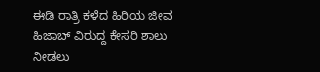ಈಡಿ ರಾತ್ರಿ ಕಳೆದ ಹಿರಿಯ ಜೀವ
ಹಿಜಾಬ್ ವಿರುದ್ದ ಕೇಸರಿ ಶಾಲು ನೀಡಲು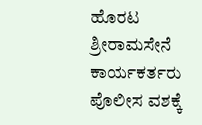ಹೊರಟ ಶ್ರೀರಾಮಸೇನೆ ಕಾರ್ಯಕರ್ತರು ಪೊಲೀಸ ವಶಕ್ಕೆ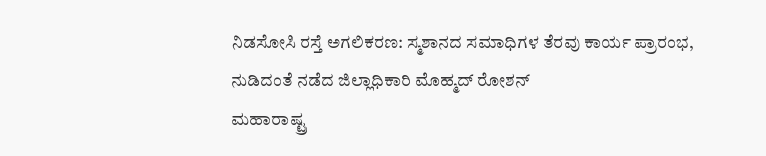ನಿಡಸೋಸಿ ರಸ್ತೆ ಅಗಲಿಕರಣ: ಸ್ಮಶಾನದ ಸಮಾಧಿಗಳ ತೆರವು ಕಾರ್ಯ ಪ್ರಾರಂಭ, ನುಡಿದಂತೆ ನಡೆದ ಜಿಲ್ಲಾಧಿಕಾರಿ ಮೊಹ್ಮದ್ ರೋಶನ್
ಮಹಾರಾಷ್ಟ್ರ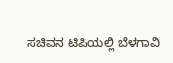ಸಚಿವನ ಟಿಪಿಯಲ್ಲಿ ಬೆಳಗಾವಿ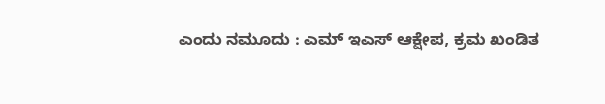ಎಂದು ನಮೂದು : ಎಮ್ ಇಎಸ್ ಆಕ್ಷೇಪ, ಕ್ರಮ ಖಂಡಿತ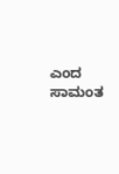ಎಂದ ಸಾಮಂತ